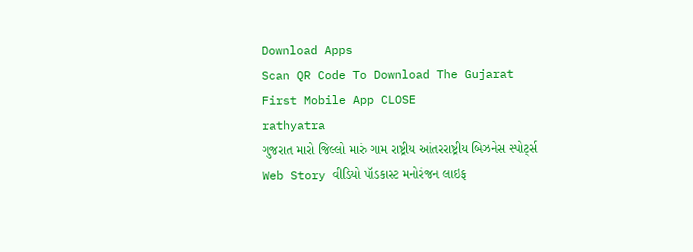Download Apps
Scan QR Code To Download The Gujarat First Mobile App CLOSE
rathyatra
ગુજરાત મારો જિલ્લો મારું ગામ રાષ્ટ્રીય આંતરરાષ્ટ્રીય બિઝનેસ સ્પોર્ટ્સ Web Story વીડિયો પૉડકાસ્ટ મનોરંજન લાઇફ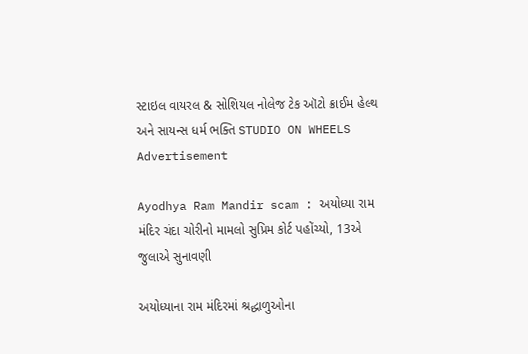સ્ટાઇલ વાયરલ & સોશિયલ નોલેજ ટેક ઑટો ક્રાઈમ હેલ્થ અને સાયન્સ ધર્મ ભક્તિ STUDIO ON WHEELS
Advertisement

Ayodhya Ram Mandir scam : અયોધ્યા રામ મંદિર ચંદા ચોરીનો મામલો સુપ્રિમ કોર્ટ પહોંચ્યો, 13એ જુલાએ સુનાવણી

અયોધ્યાના રામ મંદિરમાં શ્રદ્ધાળુઓના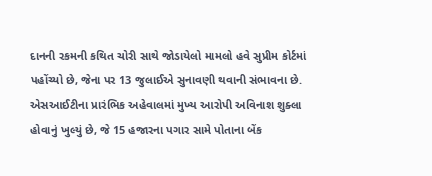દાનની રકમની કથિત ચોરી સાથે જોડાયેલો મામલો હવે સુપ્રીમ કોર્ટમાં પહોંચ્યો છે, જેના પર 13 જુલાઈએ સુનાવણી થવાની સંભાવના છે. એસઆઈટીના પ્રારંભિક અહેવાલમાં મુખ્ય આરોપી અવિનાશ શુક્લા હોવાનું ખુલ્યું છે, જે 15 હજારના પગાર સામે પોતાના બેંક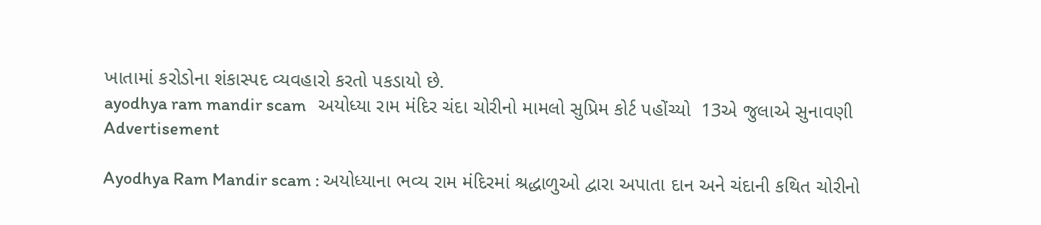ખાતામાં કરોડોના શંકાસ્પદ વ્યવહારો કરતો પકડાયો છે.
ayodhya ram mandir scam   અયોધ્યા રામ મંદિર ચંદા ચોરીનો મામલો સુપ્રિમ કોર્ટ પહોંચ્યો  13એ જુલાએ સુનાવણી
Advertisement

Ayodhya Ram Mandir scam : અયોધ્યાના ભવ્ય રામ મંદિરમાં શ્રદ્ધાળુઓ દ્વારા અપાતા દાન અને ચંદાની કથિત ચોરીનો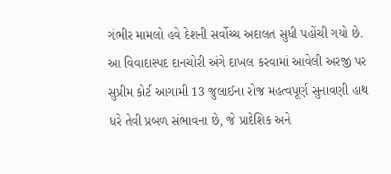ગંભીર મામલો હવે દેશની સર્વોચ્ચ અદાલત સુધી પહોંચી ગયો છે. આ વિવાદાસ્પદ દાનચોરી અંગે દાખલ કરવામાં આવેલી અરજી પર સુપ્રીમ કોર્ટ આગામી 13 જુલાઈના રોજ મહત્વપૂર્ણ સુનાવણી હાથ ધરે તેવી પ્રબળ સંભાવના છે, જે પ્રાદેશિક અને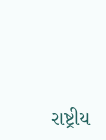રાષ્ટ્રીય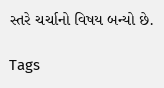સ્તરે ચર્ચાનો વિષય બન્યો છે.

Tags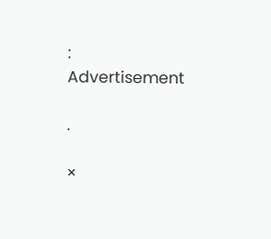:
Advertisement

.

×